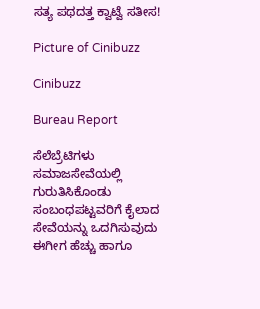ಸತ್ಯ ಪಥದತ್ತ ಕ್ವಾಟ್ವೆ ಸತೀಸ!

Picture of Cinibuzz

Cinibuzz

Bureau Report

ಸೆಲೆಬ್ರೆಟಿಗಳು ಸಮಾಜಸೇವೆಯಲ್ಲಿ ಗುರುತಿಸಿಕೊಂಡು ಸಂಬಂಧಪಟ್ಟವರಿಗೆ ಕೈಲಾದ ಸೇವೆಯನ್ನು ಒದಗಿಸುವುದು ಈಗೀಗ ಹೆಚ್ಚು ಹಾಗೂ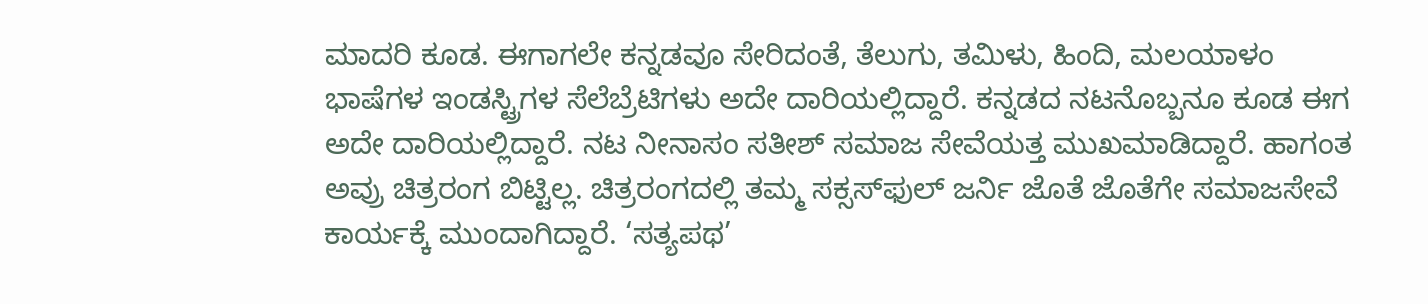ಮಾದರಿ ಕೂಡ. ಈಗಾಗಲೇ ಕನ್ನಡವೂ ಸೇರಿದಂತೆ, ತೆಲುಗು, ತಮಿಳು, ಹಿಂದಿ, ಮಲಯಾಳಂ ಭಾಷೆಗಳ ಇಂಡಸ್ಟ್ರಿಗಳ ಸೆಲೆಬ್ರೆಟಿಗಳು ಅದೇ ದಾರಿಯಲ್ಲಿದ್ದಾರೆ. ಕನ್ನಡದ ನಟನೊಬ್ಬನೂ ಕೂಡ ಈಗ ಅದೇ ದಾರಿಯಲ್ಲಿದ್ದಾರೆ. ನಟ ನೀನಾಸಂ ಸತೀಶ್ ಸಮಾಜ ಸೇವೆಯತ್ತ ಮುಖಮಾಡಿದ್ದಾರೆ. ಹಾಗಂತ ಅವ್ರು ಚಿತ್ರರಂಗ ಬಿಟ್ಟಿಲ್ಲ. ಚಿತ್ರರಂಗದಲ್ಲಿ ತಮ್ಮ ಸಕ್ಸಸ್‌ಫುಲ್ ಜರ್ನಿ ಜೊತೆ ಜೊತೆಗೇ ಸಮಾಜಸೇವೆ ಕಾರ್ಯಕ್ಕೆ ಮುಂದಾಗಿದ್ದಾರೆ. ‘ಸತ್ಯಪಥ’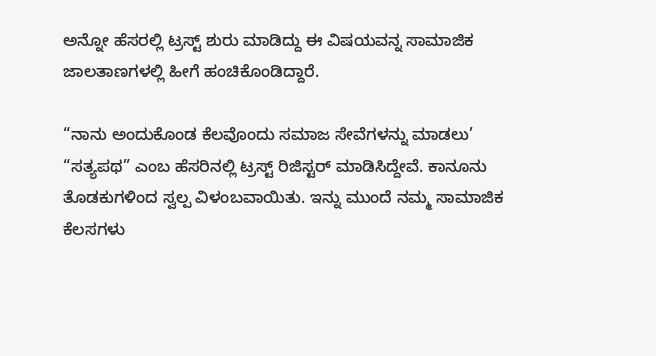ಅನ್ನೋ ಹೆಸರಲ್ಲಿ ಟ್ರಸ್ಟ್ ಶುರು ಮಾಡಿದ್ದು ಈ ವಿಷಯವನ್ನ ಸಾಮಾಜಿಕ ಜಾಲತಾಣಗಳಲ್ಲಿ ಹೀಗೆ ಹಂಚಿಕೊಂಡಿದ್ದಾರೆ.

“ನಾನು ಅಂದುಕೊಂಡ ಕೆಲವೊಂದು ಸಮಾಜ ಸೇವೆಗಳನ್ನು ಮಾಡಲು’ “ಸತ್ಯಪಥ” ಎಂಬ ಹೆಸರಿನಲ್ಲಿ ಟ್ರಸ್ಟ್ ರಿಜಿಸ್ಟರ್ ಮಾಡಿಸಿದ್ದೇವೆ. ಕಾನೂನು ತೊಡಕುಗಳಿಂದ ಸ್ವಲ್ಪ ವಿಳಂಬವಾಯಿತು. ಇನ್ನು ಮುಂದೆ ನಮ್ಮ ಸಾಮಾಜಿಕ ಕೆಲಸಗಳು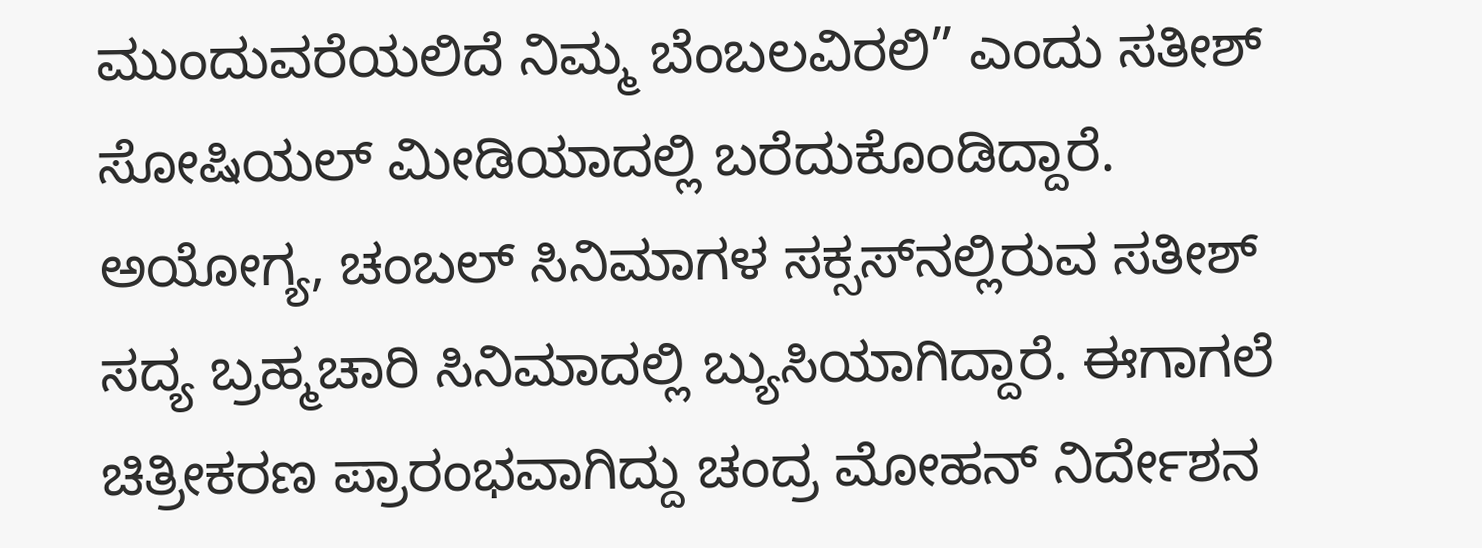ಮುಂದುವರೆಯಲಿದೆ ನಿಮ್ಮ ಬೆಂಬಲವಿರಲಿ” ಎಂದು ಸತೀಶ್ ಸೋಷಿಯಲ್ ಮೀಡಿಯಾದಲ್ಲಿ ಬರೆದುಕೊಂಡಿದ್ದಾರೆ. ಅಯೋಗ್ಯ, ಚಂಬಲ್ ಸಿನಿಮಾಗಳ ಸಕ್ಸಸ್‌ನಲ್ಲಿರುವ ಸತೀಶ್ ಸದ್ಯ ಬ್ರಹ್ಮಚಾರಿ ಸಿನಿಮಾದಲ್ಲಿ ಬ್ಯುಸಿಯಾಗಿದ್ದಾರೆ. ಈಗಾಗಲೆ ಚಿತ್ರೀಕರಣ ಪ್ರಾರಂಭವಾಗಿದ್ದು ಚಂದ್ರ ಮೋಹನ್ ನಿರ್ದೇಶನ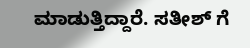ಮಾಡುತ್ತಿದ್ದಾರೆ. ಸತೀಶ್ ಗೆ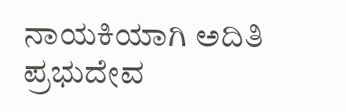ನಾಯಕಿಯಾಗಿ ಅದಿತಿ ಪ್ರಭುದೇವ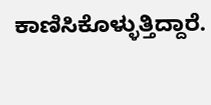ಕಾಣಿಸಿಕೊಳ್ಳುತ್ತಿದ್ದಾರೆ.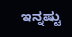ಇನ್ನಷ್ಟು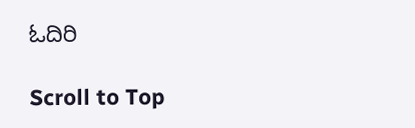ಓದಿರಿ

Scroll to Top